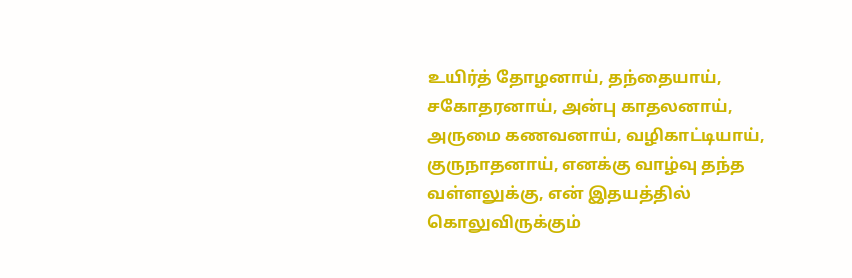உயிர்த் தோழனாய், தந்தையாய், சகோதரனாய், அன்பு காதலனாய், அருமை கணவனாய், வழிகாட்டியாய், குருநாதனாய், எனக்கு வாழ்வு தந்த வள்ளலுக்கு, என் இதயத்தில் கொலுவிருக்கும்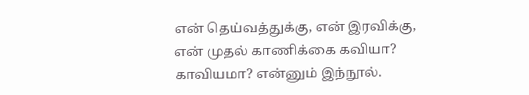என் தெய்வத்துக்கு, என் இரவிக்கு, என் முதல் காணிக்கை கவியா? காவியமா? என்னும் இந்நூல்.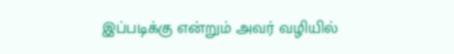இப்படிக்கு என்றும் அவர் வழியில்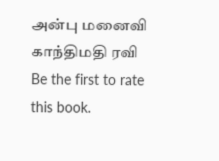அன்பு மனைவி காந்திமதி ரவி
Be the first to rate this book.